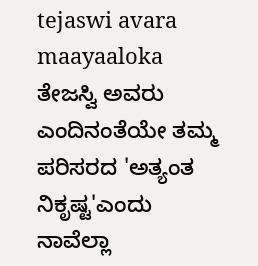tejaswi avara maayaaloka
ತೇಜಸ್ವಿ ಅವರು ಎಂದಿನಂತೆಯೇ ತಮ್ಮ ಪರಿಸರದ 'ಅತ್ಯಂತ ನಿಕೃಷ್ಟ'ಎಂದು ನಾವೆಲ್ಲಾ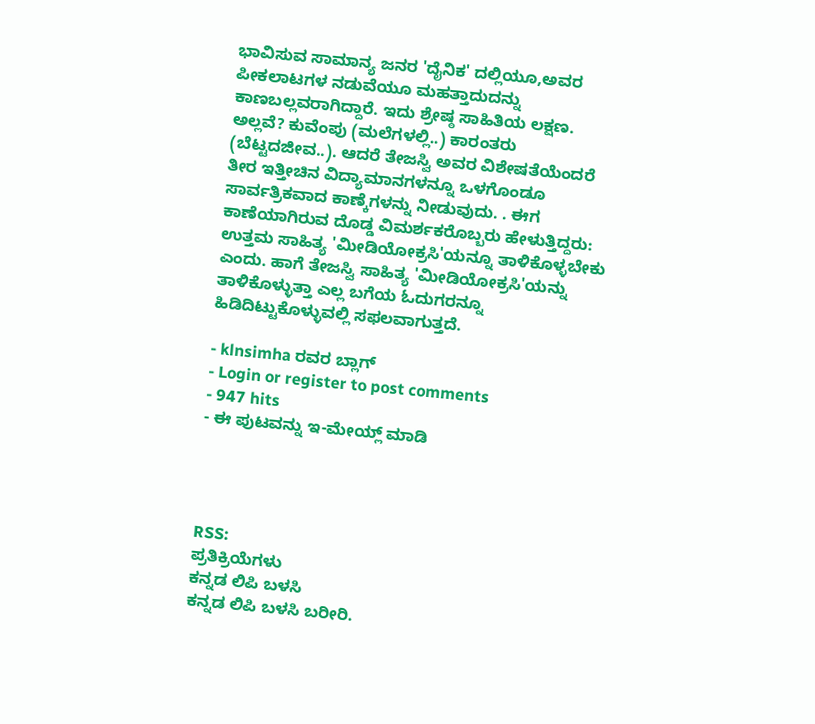ಭಾವಿಸುವ ಸಾಮಾನ್ಯ ಜನರ 'ದೈನಿಕ' ದಲ್ಲಿಯೂ,ಅವರ ಪೀಕಲಾಟಗಳ ನಡುವೆಯೂ ಮಹತ್ತಾದುದನ್ನು ಕಾಣಬಲ್ಲವರಾಗಿದ್ದಾರೆ. ಇದು ಶ್ರೇಷ್ಠ ಸಾಹಿತಿಯ ಲಕ್ಷಣ. ಅಲ್ಲವೆ? ಕುವೆಂಪು (ಮಲೆಗಳಲ್ಲಿ..) ಕಾರಂತರು (ಬೆಟ್ಟದಜೀವ..). ಆದರೆ ತೇಜಸ್ವಿ ಅವರ ವಿಶೇಷತೆಯೆಂದರೆ ತೀರ ಇತ್ತೀಚಿನ ವಿದ್ಯಾಮಾನಗಳನ್ನೂ ಒಳಗೊಂಡೂ ಸಾರ್ವತ್ರಿಕವಾದ ಕಾಣ್ಕೆಗಳನ್ನು ನೀಡುವುದು. . ಈಗ ಕಾಣೆಯಾಗಿರುವ ದೊಡ್ಡ ವಿಮರ್ಶಕರೊಬ್ಬರು ಹೇಳುತ್ತಿದ್ದರು: ಉತ್ತಮ ಸಾಹಿತ್ಯ 'ಮೀಡಿಯೋಕ್ರಸಿ'ಯನ್ನೂ ತಾಳಿಕೊಳ್ಳಬೇಕು ಎಂದು. ಹಾಗೆ ತೇಜಸ್ವಿ ಸಾಹಿತ್ಯ 'ಮೀಡಿಯೋಕ್ರಸಿ'ಯನ್ನು ತಾಳಿಕೊಳ್ಳುತ್ತಾ ಎಲ್ಲ ಬಗೆಯ ಓದುಗರನ್ನೂ ಹಿಡಿದಿಟ್ಟುಕೊಳ್ಳುವಲ್ಲಿ ಸಫಲವಾಗುತ್ತದೆ.

- klnsimha ರವರ ಬ್ಲಾಗ್
- Login or register to post comments
- 947 hits
- ಈ ಪುಟವನ್ನು ಇ-ಮೇಯ್ಲ್ ಮಾಡಿ




RSS:
ಪ್ರತಿಕ್ರಿಯೆಗಳು
ಕನ್ನಡ ಲಿಪಿ ಬಳಸಿ
ಕನ್ನಡ ಲಿಪಿ ಬಳಸಿ ಬರೀರಿ.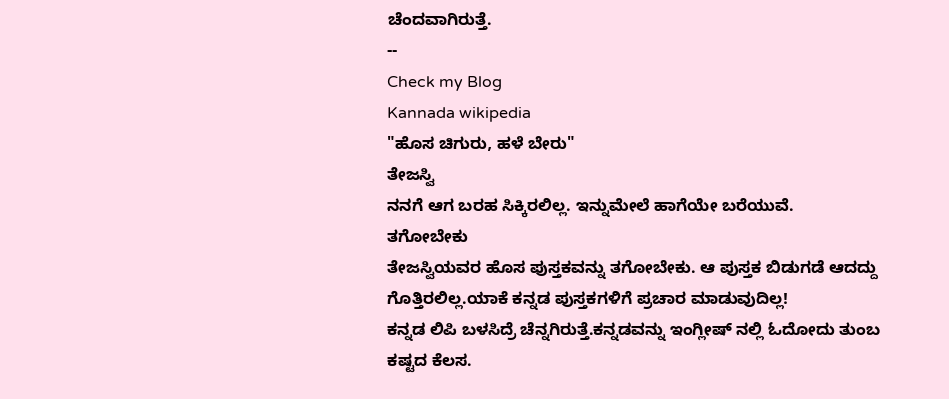ಚೆಂದವಾಗಿರುತ್ತೆ.
--
Check my Blog
Kannada wikipedia
"ಹೊಸ ಚಿಗುರು, ಹಳೆ ಬೇರು"
ತೇಜಸ್ವಿ
ನನಗೆ ಆಗ ಬರಹ ಸಿಕ್ಕಿರಲಿಲ್ಲ. ಇನ್ನುಮೇಲೆ ಹಾಗೆಯೇ ಬರೆಯುವೆ.
ತಗೋಬೇಕು
ತೇಜಸ್ವಿಯವರ ಹೊಸ ಪುಸ್ತಕವನ್ನು ತಗೋಬೇಕು. ಆ ಪುಸ್ತಕ ಬಿಡುಗಡೆ ಆದದ್ದು ಗೊತ್ತಿರಲಿಲ್ಲ.ಯಾಕೆ ಕನ್ನಡ ಪುಸ್ತಕಗಳಿಗೆ ಪ್ರಚಾರ ಮಾಡುವುದಿಲ್ಲ!
ಕನ್ನಡ ಲಿಪಿ ಬಳಸಿದ್ರೆ ಚೆನ್ನಗಿರುತ್ತೆ.ಕನ್ನಡವನ್ನು ಇಂಗ್ಲೀಷ್ ನಲ್ಲಿ ಓದೋದು ತುಂಬ ಕಷ್ಟದ ಕೆಲಸ.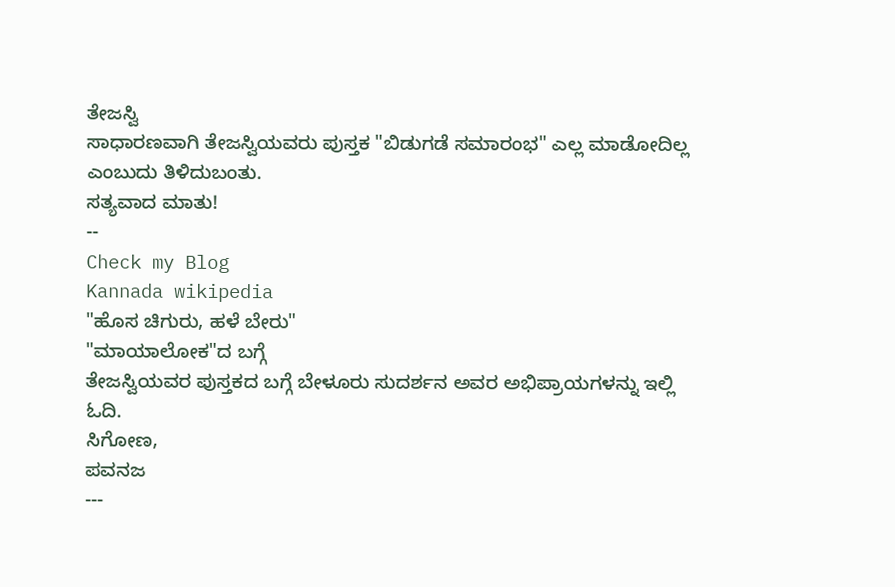ತೇಜಸ್ವಿ
ಸಾಧಾರಣವಾಗಿ ತೇಜಸ್ವಿಯವರು ಪುಸ್ತಕ "ಬಿಡುಗಡೆ ಸಮಾರಂಭ" ಎಲ್ಲ ಮಾಡೋದಿಲ್ಲ ಎಂಬುದು ತಿಳಿದುಬಂತು.
ಸತ್ಯವಾದ ಮಾತು!
--
Check my Blog
Kannada wikipedia
"ಹೊಸ ಚಿಗುರು, ಹಳೆ ಬೇರು"
"ಮಾಯಾಲೋಕ"ದ ಬಗ್ಗೆ
ತೇಜಸ್ವಿಯವರ ಪುಸ್ತಕದ ಬಗ್ಗೆ ಬೇಳೂರು ಸುದರ್ಶನ ಅವರ ಅಭಿಪ್ರಾಯಗಳನ್ನು ಇಲ್ಲಿ ಓದಿ.
ಸಿಗೋಣ,
ಪವನಜ
---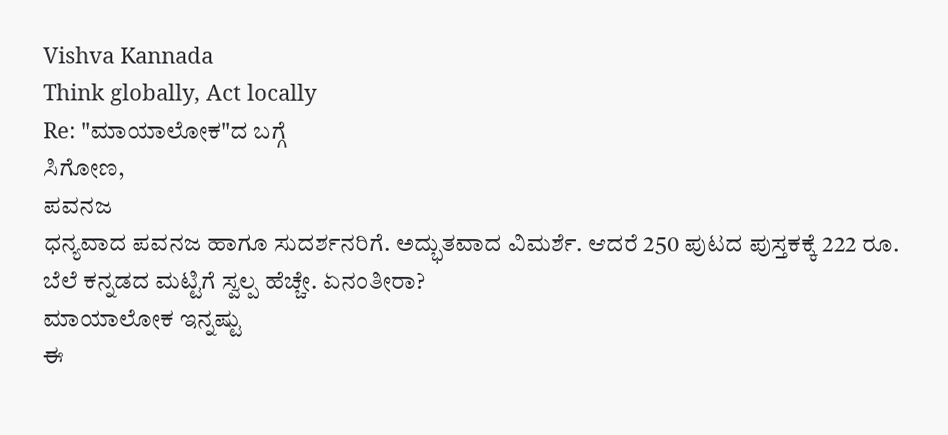Vishva Kannada
Think globally, Act locally
Re: "ಮಾಯಾಲೋಕ"ದ ಬಗ್ಗೆ
ಸಿಗೋಣ,
ಪವನಜ
ಧನ್ಯವಾದ ಪವನಜ ಹಾಗೂ ಸುದರ್ಶನರಿಗೆ. ಅದ್ಭುತವಾದ ವಿಮರ್ಶೆ. ಆದರೆ 250 ಪುಟದ ಪುಸ್ತಕಕ್ಕೆ 222 ರೂ. ಬೆಲೆ ಕನ್ನಡದ ಮಟ್ಟಿಗೆ ಸ್ವಲ್ಪ ಹೆಚ್ಚೇ. ಏನಂತೀರಾ?
ಮಾಯಾಲೋಕ ಇನ್ನಷ್ಟು
ಈ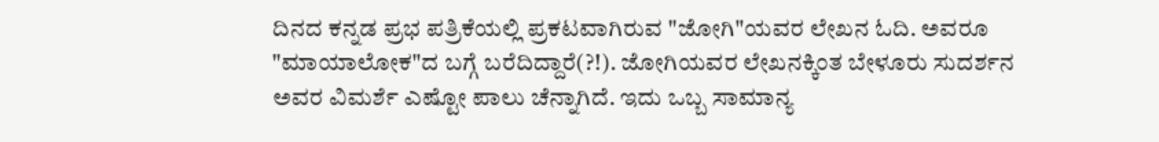ದಿನದ ಕನ್ನಡ ಪ್ರಭ ಪತ್ರಿಕೆಯಲ್ಲಿ ಪ್ರಕಟವಾಗಿರುವ "ಜೋಗಿ"ಯವರ ಲೇಖನ ಓದಿ. ಅವರೂ "ಮಾಯಾಲೋಕ"ದ ಬಗ್ಗೆ ಬರೆದಿದ್ದಾರೆ(?!). ಜೋಗಿಯವರ ಲೇಖನಕ್ಕಿಂತ ಬೇಳೂರು ಸುದರ್ಶನ ಅವರ ವಿಮರ್ಶೆ ಎಷ್ಟೋ ಪಾಲು ಚೆನ್ನಾಗಿದೆ. ಇದು ಒಬ್ಬ ಸಾಮಾನ್ಯ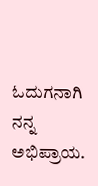ಓದುಗನಾಗಿ ನನ್ನ ಅಭಿಪ್ರಾಯ.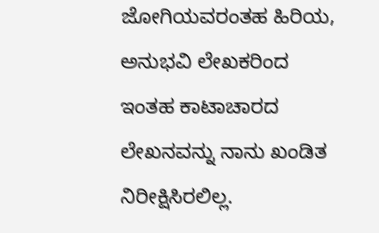ಜೋಗಿಯವರಂತಹ ಹಿರಿಯ, ಅನುಭವಿ ಲೇಖಕರಿಂದ ಇಂತಹ ಕಾಟಾಚಾರದ ಲೇಖನವನ್ನು ನಾನು ಖಂಡಿತ ನಿರೀಕ್ಷಿಸಿರಲಿಲ್ಲ.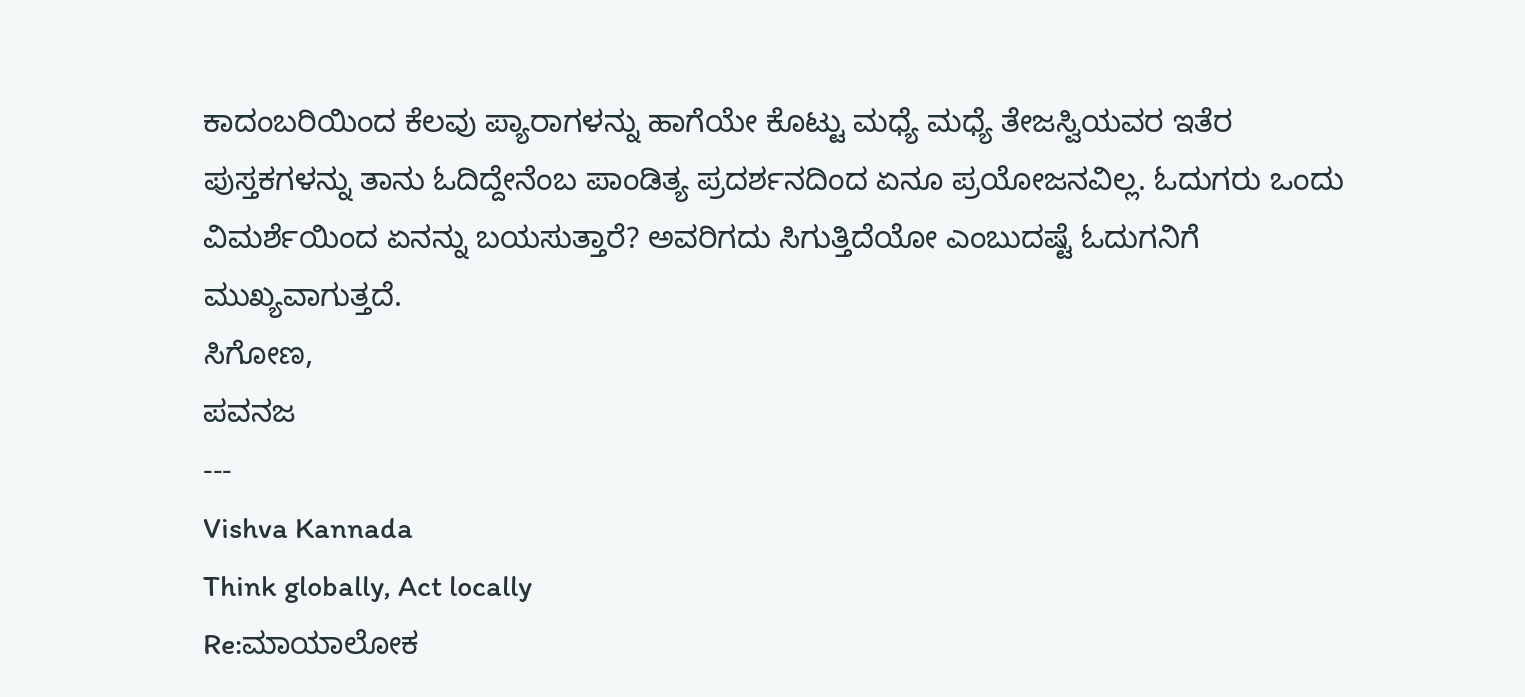ಕಾದಂಬರಿಯಿಂದ ಕೆಲವು ಪ್ಯಾರಾಗಳನ್ನು ಹಾಗೆಯೇ ಕೊಟ್ಟು ಮಧ್ಯೆ ಮಧ್ಯೆ ತೇಜಸ್ವಿಯವರ ಇತೆರ ಪುಸ್ತಕಗಳನ್ನು ತಾನು ಓದಿದ್ದೇನೆಂಬ ಪಾಂಡಿತ್ಯ ಪ್ರದರ್ಶನದಿಂದ ಏನೂ ಪ್ರಯೋಜನವಿಲ್ಲ. ಓದುಗರು ಒಂದು ವಿಮರ್ಶೆಯಿಂದ ಏನನ್ನು ಬಯಸುತ್ತಾರೆ? ಅವರಿಗದು ಸಿಗುತ್ತಿದೆಯೋ ಎಂಬುದಷ್ಟೆ ಓದುಗನಿಗೆ ಮುಖ್ಯವಾಗುತ್ತದೆ.
ಸಿಗೋಣ,
ಪವನಜ
---
Vishva Kannada
Think globally, Act locally
Re:ಮಾಯಾಲೋಕ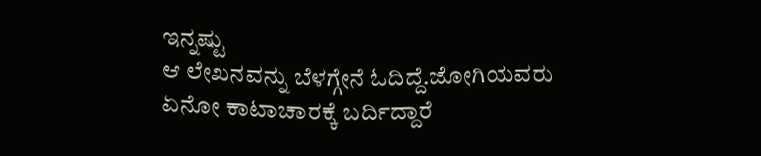ಇನ್ನಷ್ಟು
ಆ ಲೇಖನವನ್ನು ಬೆಳಗ್ಗೇನೆ ಓದಿದ್ದೆ.ಜೋಗಿಯವರು ಏನೋ ಕಾಟಾಚಾರಕ್ಕೆ ಬರ್ದಿದ್ದಾರೆ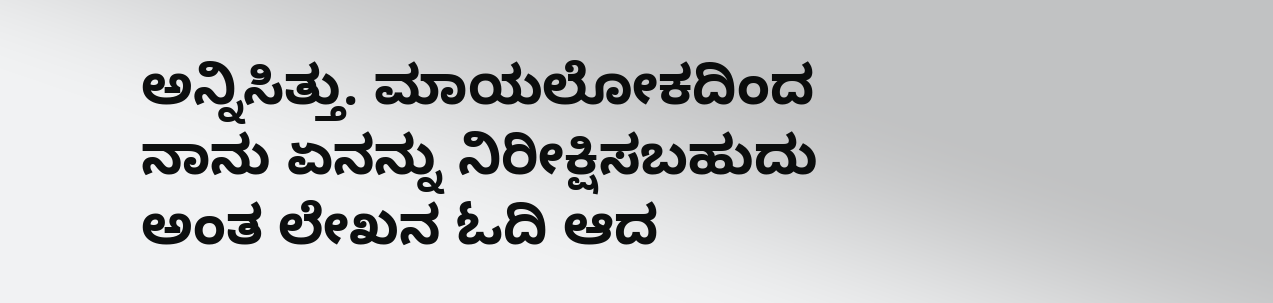ಅನ್ನಿಸಿತ್ತು. ಮಾಯಲೋಕದಿಂದ ನಾನು ಏನನ್ನು ನಿರೀಕ್ಷಿಸಬಹುದು ಅಂತ ಲೇಖನ ಓದಿ ಆದ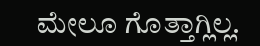ಮೇಲೂ ಗೊತ್ತಾಗ್ಲಿಲ್ಲ.